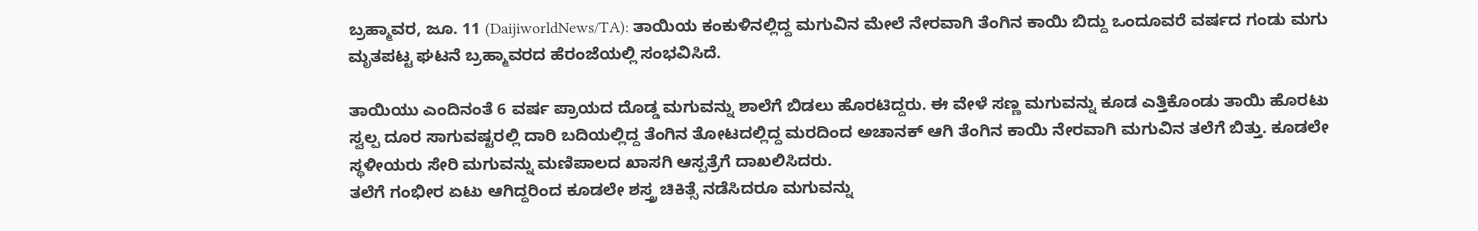ಬ್ರಹ್ಮಾವರ, ಜೂ. 11 (DaijiworldNews/TA): ತಾಯಿಯ ಕಂಕುಳಿನಲ್ಲಿದ್ದ ಮಗುವಿನ ಮೇಲೆ ನೇರವಾಗಿ ತೆಂಗಿನ ಕಾಯಿ ಬಿದ್ದು ಒಂದೂವರೆ ವರ್ಷದ ಗಂಡು ಮಗು ಮೃತಪಟ್ಟ ಘಟನೆ ಬ್ರಹ್ಮಾವರದ ಹೆರಂಜೆಯಲ್ಲಿ ಸಂಭವಿಸಿದೆ.

ತಾಯಿಯು ಎಂದಿನಂತೆ 6 ವರ್ಷ ಪ್ರಾಯದ ದೊಡ್ಡ ಮಗುವನ್ನು ಶಾಲೆಗೆ ಬಿಡಲು ಹೊರಟಿದ್ದರು. ಈ ವೇಳೆ ಸಣ್ಣ ಮಗುವನ್ನು ಕೂಡ ಎತ್ತಿಕೊಂಡು ತಾಯಿ ಹೊರಟು ಸ್ವಲ್ಪ ದೂರ ಸಾಗುವಷ್ಟರಲ್ಲಿ ದಾರಿ ಬದಿಯಲ್ಲಿದ್ದ ತೆಂಗಿನ ತೋಟದಲ್ಲಿದ್ದ ಮರದಿಂದ ಅಚಾನಕ್ ಆಗಿ ತೆಂಗಿನ ಕಾಯಿ ನೇರವಾಗಿ ಮಗುವಿನ ತಲೆಗೆ ಬಿತ್ತು. ಕೂಡಲೇ ಸ್ಥಳೀಯರು ಸೇರಿ ಮಗುವನ್ನು ಮಣಿಪಾಲದ ಖಾಸಗಿ ಆಸ್ಪತ್ರೆಗೆ ದಾಖಲಿಸಿದರು.
ತಲೆಗೆ ಗಂಭೀರ ಏಟು ಆಗಿದ್ದರಿಂದ ಕೂಡಲೇ ಶಸ್ತ್ರ ಚಿಕಿತ್ಸೆ ನಡೆಸಿದರೂ ಮಗುವನ್ನು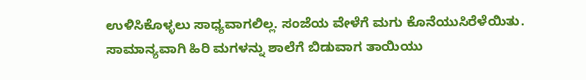ಉಳಿಸಿಕೊಳ್ಳಲು ಸಾಧ್ಯವಾಗಲಿಲ್ಲ. ಸಂಜೆಯ ವೇಳೆಗೆ ಮಗು ಕೊನೆಯುಸಿರೆಳೆಯಿತು. ಸಾಮಾನ್ಯವಾಗಿ ಹಿರಿ ಮಗಳನ್ನು ಶಾಲೆಗೆ ಬಿಡುವಾಗ ತಾಯಿಯು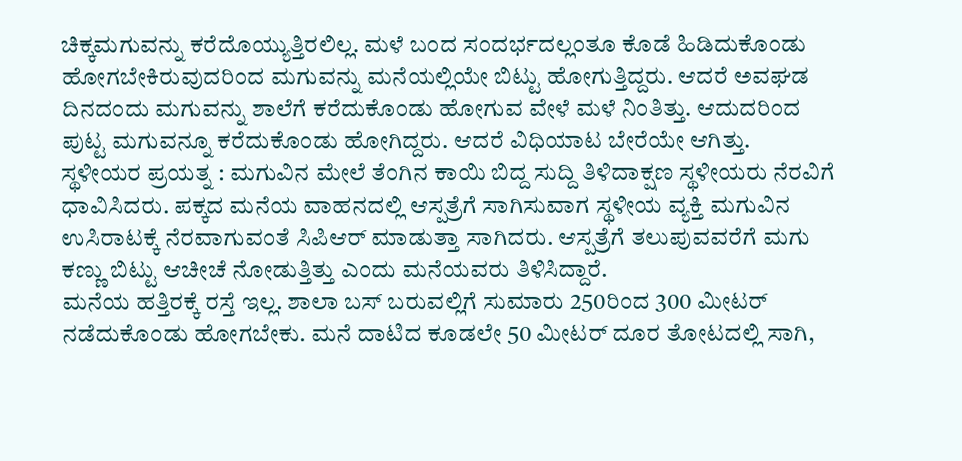ಚಿಕ್ಕಮಗುವನ್ನು ಕರೆದೊಯ್ಯುತ್ತಿರಲಿಲ್ಲ. ಮಳೆ ಬಂದ ಸಂದರ್ಭದಲ್ಲಂತೂ ಕೊಡೆ ಹಿಡಿದುಕೊಂಡು ಹೋಗಬೇಕಿರುವುದರಿಂದ ಮಗುವನ್ನು ಮನೆಯಲ್ಲಿಯೇ ಬಿಟ್ಟು ಹೋಗುತ್ತಿದ್ದರು. ಆದರೆ ಅವಘಡ ದಿನದಂದು ಮಗುವನ್ನು ಶಾಲೆಗೆ ಕರೆದುಕೊಂಡು ಹೋಗುವ ವೇಳೆ ಮಳೆ ನಿಂತಿತ್ತು. ಆದುದರಿಂದ ಪುಟ್ಟ ಮಗುವನ್ನೂ ಕರೆದುಕೊಂಡು ಹೋಗಿದ್ದರು. ಆದರೆ ವಿಧಿಯಾಟ ಬೇರೆಯೇ ಆಗಿತ್ತು.
ಸ್ಥಳೀಯರ ಪ್ರಯತ್ನ : ಮಗುವಿನ ಮೇಲೆ ತೆಂಗಿನ ಕಾಯಿ ಬಿದ್ದ ಸುದ್ದಿ ತಿಳಿದಾಕ್ಷಣ ಸ್ಥಳೀಯರು ನೆರವಿಗೆ ಧಾವಿಸಿದರು. ಪಕ್ಕದ ಮನೆಯ ವಾಹನದಲ್ಲಿ ಆಸ್ಪತ್ರೆಗೆ ಸಾಗಿಸುವಾಗ ಸ್ಥಳೀಯ ವ್ಯಕ್ತಿ ಮಗುವಿನ ಉಸಿರಾಟಕ್ಕೆ ನೆರವಾಗುವಂತೆ ಸಿಪಿಆರ್ ಮಾಡುತ್ತಾ ಸಾಗಿದರು. ಆಸ್ಪತ್ರೆಗೆ ತಲುಪುವವರೆಗೆ ಮಗು ಕಣ್ಣು ಬಿಟ್ಟು ಆಚೀಚೆ ನೋಡುತ್ತಿತ್ತು ಎಂದು ಮನೆಯವರು ತಿಳಿಸಿದ್ದಾರೆ.
ಮನೆಯ ಹತ್ತಿರಕ್ಕೆ ರಸ್ತೆ ಇಲ್ಲ. ಶಾಲಾ ಬಸ್ ಬರುವಲ್ಲಿಗೆ ಸುಮಾರು 250ರಿಂದ 300 ಮೀಟರ್ ನಡೆದುಕೊಂಡು ಹೋಗಬೇಕು. ಮನೆ ದಾಟಿದ ಕೂಡಲೇ 50 ಮೀಟರ್ ದೂರ ತೋಟದಲ್ಲಿ ಸಾಗಿ,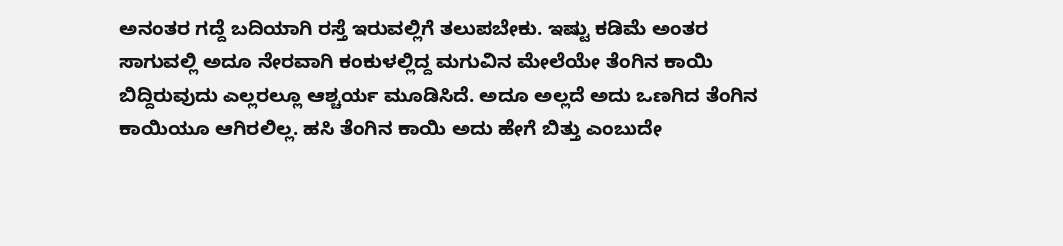ಅನಂತರ ಗದ್ದೆ ಬದಿಯಾಗಿ ರಸ್ತೆ ಇರುವಲ್ಲಿಗೆ ತಲುಪಬೇಕು. ಇಷ್ಟು ಕಡಿಮೆ ಅಂತರ ಸಾಗುವಲ್ಲಿ ಅದೂ ನೇರವಾಗಿ ಕಂಕುಳಲ್ಲಿದ್ದ ಮಗುವಿನ ಮೇಲೆಯೇ ತೆಂಗಿನ ಕಾಯಿ ಬಿದ್ದಿರುವುದು ಎಲ್ಲರಲ್ಲೂ ಆಶ್ಚರ್ಯ ಮೂಡಿಸಿದೆ. ಅದೂ ಅಲ್ಲದೆ ಅದು ಒಣಗಿದ ತೆಂಗಿನ ಕಾಯಿಯೂ ಆಗಿರಲಿಲ್ಲ. ಹಸಿ ತೆಂಗಿನ ಕಾಯಿ ಅದು ಹೇಗೆ ಬಿತ್ತು ಎಂಬುದೇ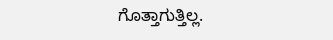ಗೊತ್ತಾಗುತ್ತಿಲ್ಲ.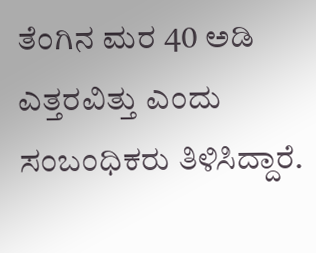ತೆಂಗಿನ ಮರ 40 ಅಡಿ ಎತ್ತರವಿತ್ತು ಎಂದು ಸಂಬಂಧಿಕರು ತಿಳಿಸಿದ್ದಾರೆ.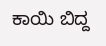ಕಾಯಿ ಬಿದ್ದ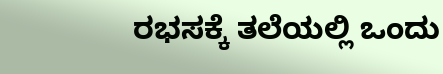ರಭಸಕ್ಕೆ ತಲೆಯಲ್ಲಿ ಒಂದು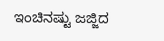ಇಂಚಿನಷ್ಟು ಜಜ್ಜಿದ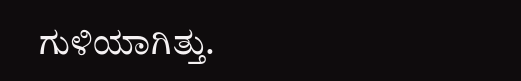ಗುಳಿಯಾಗಿತ್ತು.